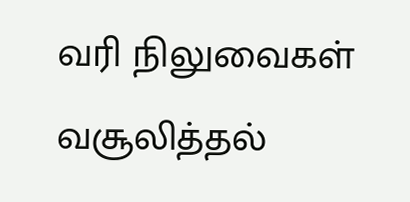வரி நிலுவைகள் வசூலித்தல்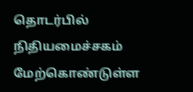தொடர்பில் நிதியமைச்சகம் மேற்கொண்டுள்ள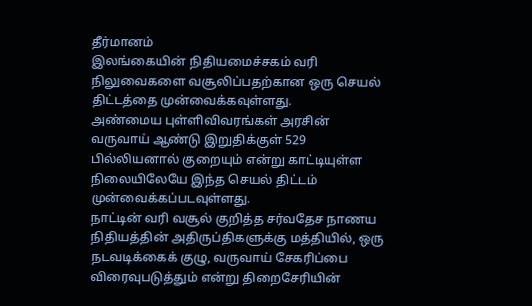தீர்மானம்
இலங்கையின் நிதியமைச்சகம் வரி நிலுவைகளை வசூலிப்பதற்கான ஒரு செயல் திட்டத்தை முன்வைக்கவுள்ளது.
அண்மைய புள்ளிவிவரங்கள் அரசின் வருவாய் ஆண்டு இறுதிக்குள் 529 பில்லியனால் குறையும் என்று காட்டியுள்ள நிலையிலேயே இந்த செயல் திட்டம் முன்வைக்கப்படவுள்ளது.
நாட்டின் வரி வசூல் குறித்த சர்வதேச நாணய நிதியத்தின் அதிருப்திகளுக்கு மத்தியில், ஒரு நடவடிக்கைக் குழு, வருவாய் சேகரிப்பை விரைவுபடுத்தும் என்று திறைசேரியின்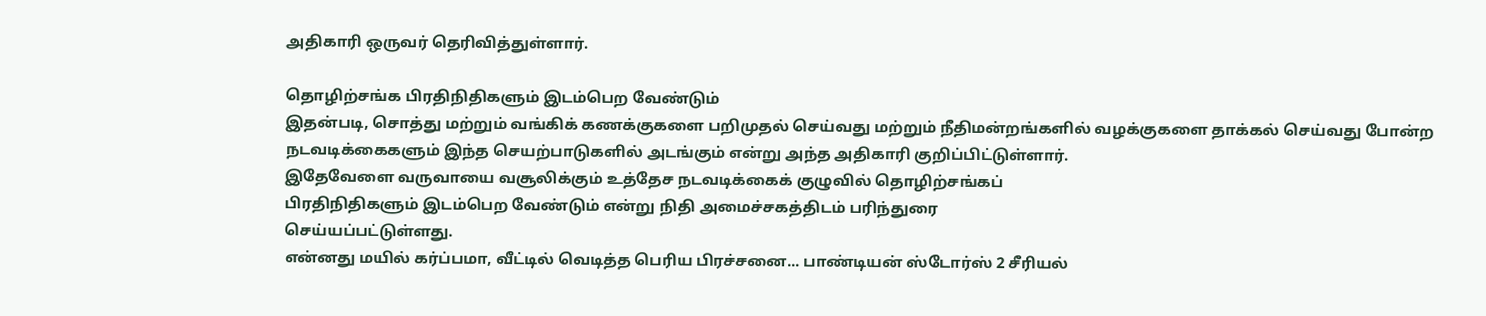அதிகாரி ஒருவர் தெரிவித்துள்ளார்.

தொழிற்சங்க பிரதிநிதிகளும் இடம்பெற வேண்டும்
இதன்படி, சொத்து மற்றும் வங்கிக் கணக்குகளை பறிமுதல் செய்வது மற்றும் நீதிமன்றங்களில் வழக்குகளை தாக்கல் செய்வது போன்ற நடவடிக்கைகளும் இந்த செயற்பாடுகளில் அடங்கும் என்று அந்த அதிகாரி குறிப்பிட்டுள்ளார்.
இதேவேளை வருவாயை வசூலிக்கும் உத்தேச நடவடிக்கைக் குழுவில் தொழிற்சங்கப்
பிரதிநிதிகளும் இடம்பெற வேண்டும் என்று நிதி அமைச்சகத்திடம் பரிந்துரை
செய்யப்பட்டுள்ளது.
என்னது மயில் கர்ப்பமா, வீட்டில் வெடித்த பெரிய பிரச்சனை... பாண்டியன் ஸ்டோர்ஸ் 2 சீரியல்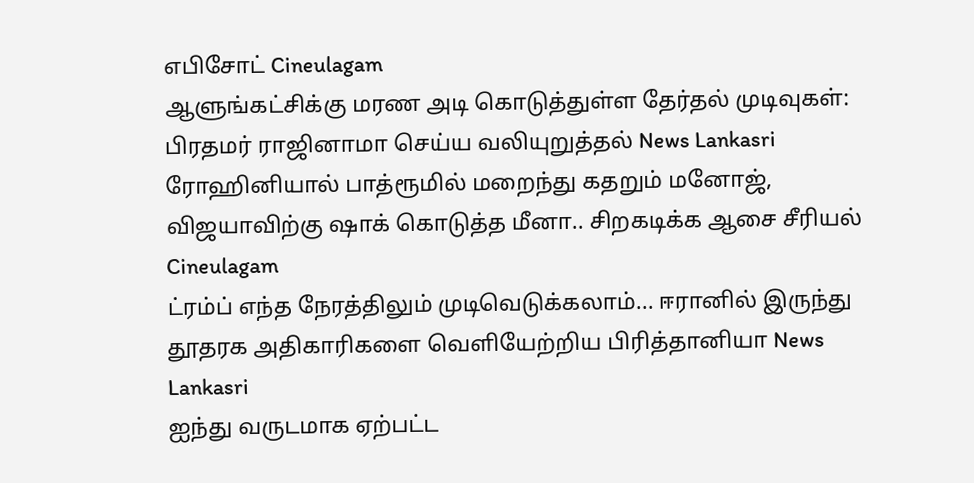எபிசோட் Cineulagam
ஆளுங்கட்சிக்கு மரண அடி கொடுத்துள்ள தேர்தல் முடிவுகள்: பிரதமர் ராஜினாமா செய்ய வலியுறுத்தல் News Lankasri
ரோஹினியால் பாத்ரூமில் மறைந்து கதறும் மனோஜ், விஜயாவிற்கு ஷாக் கொடுத்த மீனா.. சிறகடிக்க ஆசை சீரியல் Cineulagam
ட்ரம்ப் எந்த நேரத்திலும் முடிவெடுக்கலாம்... ஈரானில் இருந்து தூதரக அதிகாரிகளை வெளியேற்றிய பிரித்தானியா News Lankasri
ஐந்து வருடமாக ஏற்பட்ட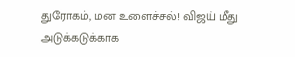துரோகம், மன உளைச்சல்! விஜய் மீது அடுக்கடுக்காக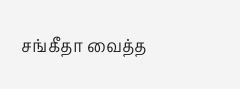சங்கீதா வைத்த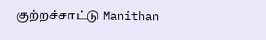குற்றச்சாட்டு Manithan